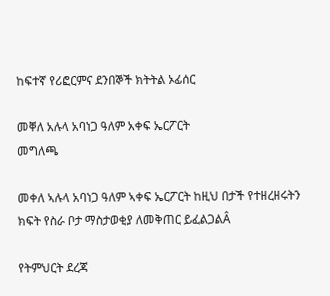ከፍተኛ የሪፎርምና ደንበኞች ክትትል ኦፊሰር

መቐለ አሉላ አባነጋ ዓለም አቀፍ ኤርፖርት
መግለጫ

መቀለ ኣሉላ አባነጋ ዓለም ኣቀፍ ኤርፖርት ከዚህ በታች የተዘረዘሩትን ክፍት የስራ ቦታ ማስታወቂያ ለመቅጠር ይፈልጋልÂ

የትምህርት ደረጃ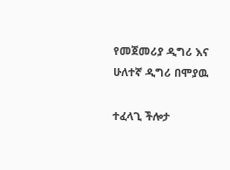የመጀመሪያ ዲግሪ እና ሁለተኛ ዲግሪ በሞያዉ

ተፈላጊ ችሎታ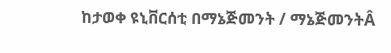ከታወቀ ዩኒቨርሰቲ በማኔጅመንት / ማኔጅመንትÂ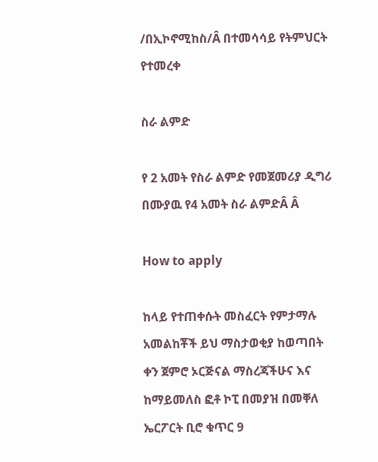/በኢኮኖሚከስ/Â በተመሳሳይ የትምህርት የተመረቀ

ስራ ልምድ

የ 2 አመት የስራ ልምድ የመጀመሪያ ዲግሪ በሙያዉ የ4 አመት ስራ ልምድÂ Â

How to apply

ከላይ የተጠቀሱት መስፈርት የምታማሉ አመልከቾች ይህ ማስታወቂያ ከወጣበት ቀን ጀምሮ ኦርጅናል ማስረጃችሁና እና ከማይመለስ ፎቶ ኮፒ በመያዝ በመቐለ ኤርፖርት ቢሮ ቁጥር 9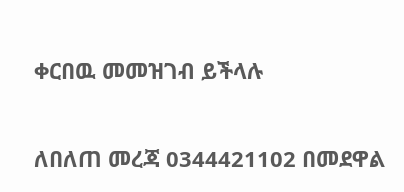ቀርበዉ መመዝገብ ይችላሉ

ለበለጠ መረጃ 0344421102 በመደዋል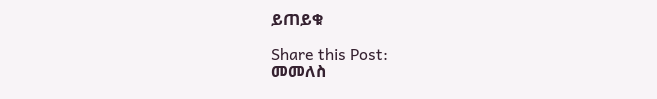ይጠይቁ

Share this Post:
መመለስ